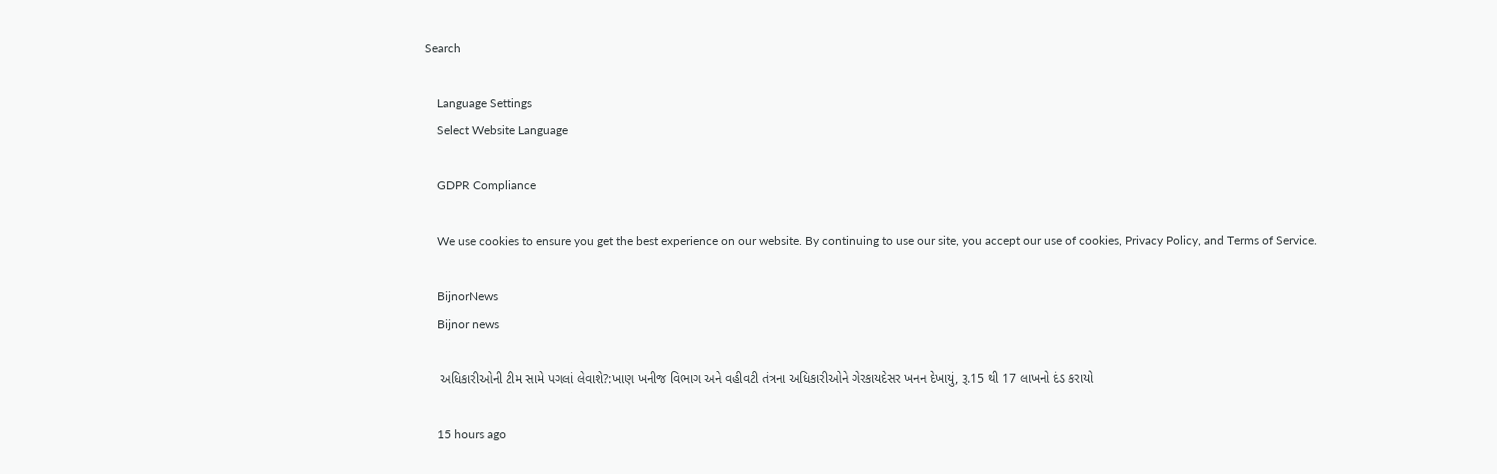Search

    Language Settings
    Select Website Language

    GDPR Compliance

    We use cookies to ensure you get the best experience on our website. By continuing to use our site, you accept our use of cookies, Privacy Policy, and Terms of Service.

    BijnorNews
    Bijnor news

    અધિકારીઓની ટીમ સામે પગલાં લેવાશે?:ખાણ ખનીજ વિભાગ અને વહીવટી તંત્રના અધિકારીઓને ગેરકાયદેસર ખનન દેખાયું, રૂ.15 થી 17 લાખનો દંડ કરાયો

    15 hours ago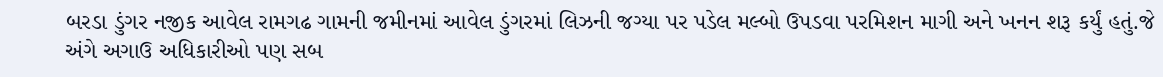બરડા ડુંગર નજીક આવેલ રામગઢ ગામની જમીનમાં આવેલ ડુંગરમાં લિઝની જગ્યા પર પડેલ મલ્બો ઉપડવા પરમિશન માગી અને ખનન શરૂ કર્યું હતું.જે અંગે અગાઉ અધિકારીઓ પણ સબ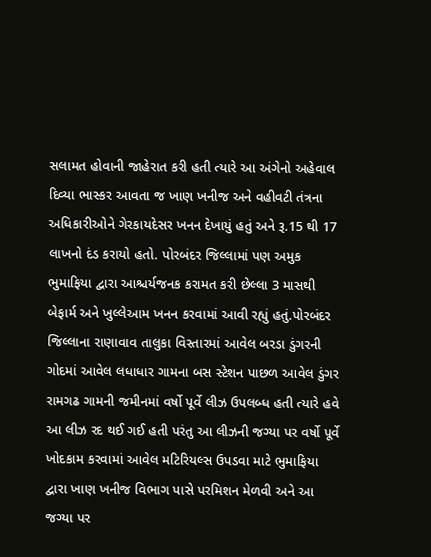સલામત હોવાની જાહેરાત કરી હતી ત્યારે આ અંગેનો અહેવાલ દિવ્યા ભાસ્કર આવતા જ ખાણ ખનીજ અને વહીવટી તંત્રના અધિકારીઓને ગેરકાયદેસર ખનન દેખાયું હતું અને રૂ.15 થી 17 લાખનો દંડ કરાયો હતો. પોરબંદર જિલ્લામાં પણ અમુક ભુમાફિયા દ્વારા આશ્ચર્યજનક કરામત કરી છેલ્લા 3 માસથી બેફાર્મ અને ખુલ્લેઆમ ખનન કરવામાં આવી રહ્યું હતું.પોરબંદર જિલ્લાના રાણાવાવ તાલુકા વિસ્તારમાં આવેલ બરડા ડુંગરની ગોદમાં આવેલ લધાધાર ગામના બસ સ્ટેશન પાછળ આવેલ ડુંગર રામગઢ ગામની જમીનમાં વર્ષો પૂર્વે લીઝ ઉપલબ્ધ હતી ત્યારે હવે આ લીઝ રદ થઈ ગઈ હતી પરંતુ આ લીઝની જગ્યા પર વર્ષો પૂર્વે ખોદકામ કરવામાં આવેલ મટિરિયલ્સ ઉપડવા માટે ભુમાફિયા દ્વારા ખાણ ખનીજ વિભાગ પાસે પરમિશન મેળવી અને આ જગ્યા પર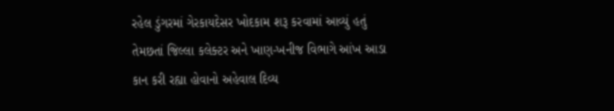રહેલ ડુંગરમાં ગેરકાયદેસર ખોદકામ શરૂ કરવામાં આવ્યું હતું તેમછતાં જિલ્લા કલેક્ટર અને ખાણ-ખનીજ વિભાગે આંખ આડા કાન કરી રહ્યા હોવાનો અહેવાલ દિવ્ય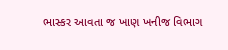ભાસ્કર આવતા જ ખાણ ખનીજ વિભાગ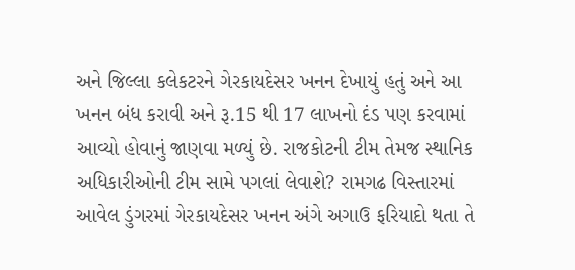અને જિલ્લા કલેકટરને ગેરકાયદેસર ખનન દેખાયું હતું અને આ ખનન બંધ કરાવી અને રૂ.15 થી 17 લાખનો દંડ પણ કરવામાં આવ્યો હોવાનું જાણવા મળ્યું છે. રાજકોટની ટીમ તેમજ સ્થાનિક અધિકારીઓની ટીમ સામે પગલાં લેવાશે? રામગઢ વિસ્તારમાં આવેલ ડુંગરમાં ગેરકાયદેસર ખનન અંગે અગાઉ ફરિયાદો થતા તે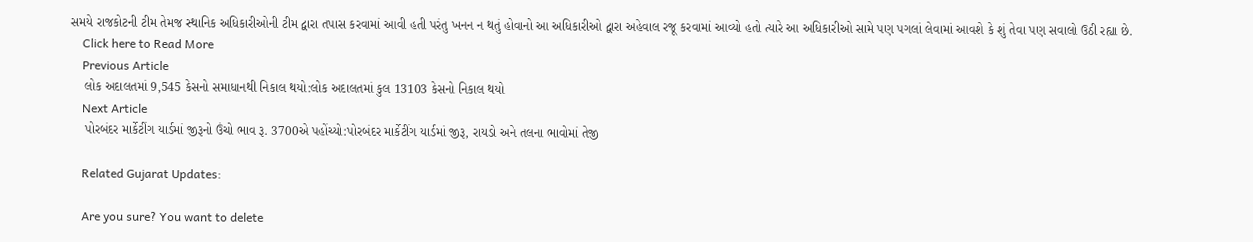સમયે રાજકોટની ટીમ તેમજ સ્થાનિક અધિકારીઓની ટીમ દ્વારા તપાસ કરવામાં આવી હતી પરંતુ ખનન ન થતું હોવાનો આ અધિકારીઓ દ્વારા અહેવાલ રજૂ કરવામાં આવ્યો હતો ત્યારે આ અધિકારીઓ સામે પણ પગલાં લેવામાં આવશે કે શું તેવા પણ સવાલો ઉઠી રહ્યા છે.
    Click here to Read More
    Previous Article
    લોક અદાલતમાં 9,545 કેસનો સમાધાનથી નિકાલ થયો:લોક અદાલતમાં કુલ 13103 કેસનો નિકાલ થયો
    Next Article
    પોરબંદર માર્કેટીંગ યાર્ડમાં જીરૂનો ઉંચો ભાવ રૂ. 3700એ પહોંચ્યો:પોરબંદર માર્કેટીંગ યાર્ડમાં જીરૂ, રાયડો અને તલના ભાવોમાં તેજી

    Related Gujarat Updates:

    Are you sure? You want to delete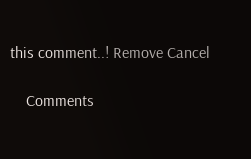this comment..! Remove Cancel

    Comments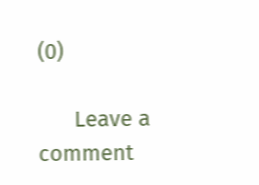(0)

      Leave a comment